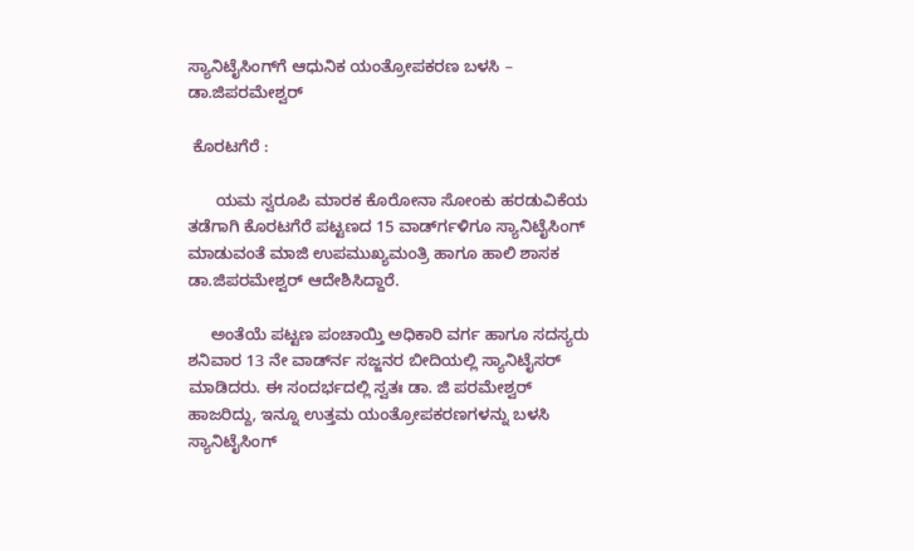ಸ್ಯಾನಿಟೈಸಿಂಗ್‍ಗೆ ಆಧುನಿಕ ಯಂತ್ರೋಪಕರಣ ಬಳಸಿ – ಡಾ.ಜಿಪರಮೇಶ್ವರ್

 ಕೊರಟಗೆರೆ :

      ಯಮ ಸ್ವರೂಪಿ ಮಾರಕ ಕೊರೋನಾ ಸೋಂಕು ಹರಡುವಿಕೆಯ ತಡೆಗಾಗಿ ಕೊರಟಗೆರೆ ಪಟ್ಟಣದ 15 ವಾರ್ಡ್‍ಗಳಿಗೂ ಸ್ಯಾನಿಟೈಸಿಂಗ್ ಮಾಡುವಂತೆ ಮಾಜಿ ಉಪಮುಖ್ಯಮಂತ್ರಿ ಹಾಗೂ ಹಾಲಿ ಶಾಸಕ ಡಾ.ಜಿಪರಮೇಶ್ವರ್ ಆದೇಶಿಸಿದ್ದಾರೆ.

     ಅಂತೆಯೆ ಪಟ್ಟಣ ಪಂಚಾಯ್ತಿ ಅಧಿಕಾರಿ ವರ್ಗ ಹಾಗೂ ಸದಸ್ಯರು ಶನಿವಾರ 13 ನೇ ವಾರ್ಡ್‍ನ ಸಜ್ಜನರ ಬೀದಿಯಲ್ಲಿ ಸ್ಯಾನಿಟೈಸರ್ ಮಾಡಿದರು. ಈ ಸಂದರ್ಭದಲ್ಲಿ ಸ್ವತಃ ಡಾ. ಜಿ ಪರಮೇಶ್ವರ್ ಹಾಜರಿದ್ದು, ಇನ್ನೂ ಉತ್ತಮ ಯಂತ್ರೋಪಕರಣಗಳನ್ನು ಬಳಸಿ ಸ್ಯಾನಿಟೈಸಿಂಗ್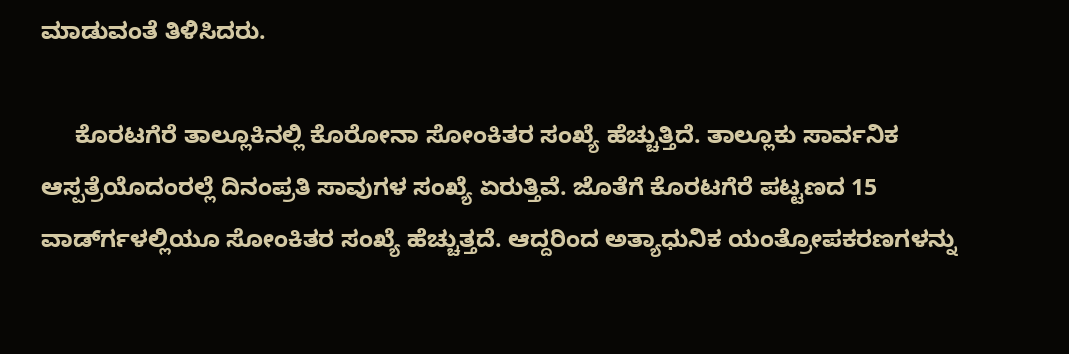ಮಾಡುವಂತೆ ತಿಳಿಸಿದರು.

     ಕೊರಟಗೆರೆ ತಾಲ್ಲೂಕಿನಲ್ಲಿ ಕೊರೋನಾ ಸೋಂಕಿತರ ಸಂಖ್ಯೆ ಹೆಚ್ಚುತ್ತಿದೆ. ತಾಲ್ಲೂಕು ಸಾರ್ವನಿಕ ಆಸ್ಪತ್ರೆಯೊದಂರಲ್ಲೆ ದಿನಂಪ್ರತಿ ಸಾವುಗಳ ಸಂಖ್ಯೆ ಏರುತ್ತಿವೆ. ಜೊತೆಗೆ ಕೊರಟಗೆರೆ ಪಟ್ಟಣದ 15 ವಾರ್ಡ್‍ಗಳಲ್ಲಿಯೂ ಸೋಂಕಿತರ ಸಂಖ್ಯೆ ಹೆಚ್ಚುತ್ತದೆ. ಆದ್ದರಿಂದ ಅತ್ಯಾಧುನಿಕ ಯಂತ್ರೋಪಕರಣಗಳನ್ನು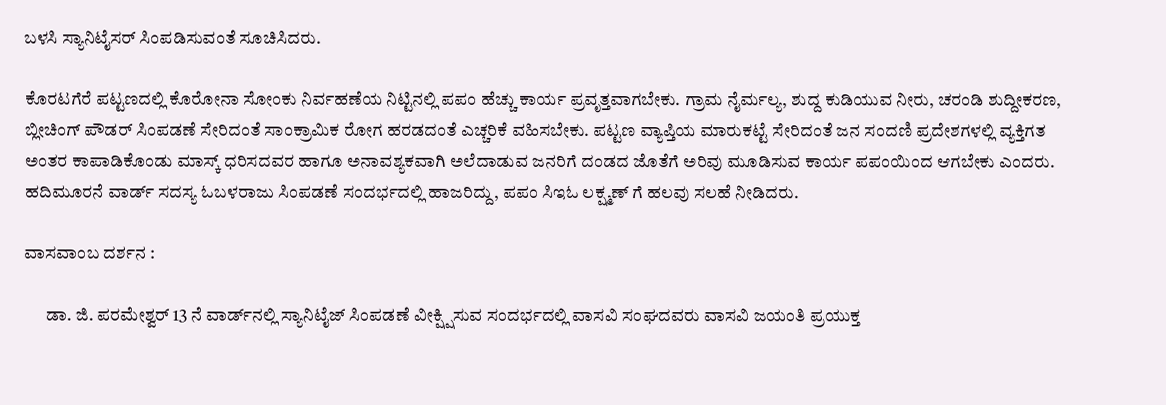ಬಳಸಿ ಸ್ಯಾನಿಟೈಸರ್ ಸಿಂಪಡಿಸುವಂತೆ ಸೂಚಿಸಿದರು.

ಕೊರಟಗೆರೆ ಪಟ್ಟಣದಲ್ಲಿ ಕೊರೋನಾ ಸೋಂಕು ನಿರ್ವಹಣೆಯ ನಿಟ್ಟಿನಲ್ಲಿ ಪಪಂ ಹೆಚ್ಚು ಕಾರ್ಯ ಪ್ರವೃತ್ತವಾಗಬೇಕು. ಗ್ರಾಮ ನೈರ್ಮಲ್ಯ, ಶುದ್ದ ಕುಡಿಯುವ ನೀರು, ಚರಂಡಿ ಶುದ್ದೀಕರಣ, ಬ್ಲೀಚಿಂಗ್ ಪೌಡರ್ ಸಿಂಪಡಣೆ ಸೇರಿದಂತೆ ಸಾಂಕ್ರಾಮಿಕ ರೋಗ ಹರಡದಂತೆ ಎಚ್ಚರಿಕೆ ವಹಿಸಬೇಕು. ಪಟ್ಟಣ ವ್ಯಾಪ್ತಿಯ ಮಾರುಕಟ್ಟೆ ಸೇರಿದಂತೆ ಜನ ಸಂದಣಿ ಪ್ರದೇಶಗಳಲ್ಲಿ ವ್ಯಕ್ತಿಗತ ಅಂತರ ಕಾಪಾಡಿಕೊಂಡು ಮಾಸ್ಕ್ ಧರಿಸದವರ ಹಾಗೂ ಅನಾವಶ್ಯಕವಾಗಿ ಅಲೆದಾಡುವ ಜನರಿಗೆ ದಂಡದ ಜೊತೆಗೆ ಅರಿವು ಮೂಡಿಸುವ ಕಾರ್ಯ ಪಪಂಯಿಂದ ಆಗಬೇಕು ಎಂದರು. ಹದಿಮೂರನೆ ವಾರ್ಡ್ ಸದಸ್ಯ ಓಬಳರಾಜು ಸಿಂಪಡಣೆ ಸಂದರ್ಭದಲ್ಲಿ ಹಾಜರಿದ್ದು, ಪಪಂ ಸಿಇಓ ಲಕ್ಷ್ಮಣ್ ಗೆ ಹಲವು ಸಲಹೆ ನೀಡಿದರು.

ವಾಸವಾಂಬ ದರ್ಶನ :

      ಡಾ. ಜಿ. ಪರಮೇಶ್ವರ್ 13 ನೆ ವಾರ್ಡ್‍ನಲ್ಲಿ ಸ್ಯಾನಿಟೈಜ್ ಸಿಂಪಡಣೆ ವೀಕ್ಷ್ಷಿಸುವ ಸಂದರ್ಭದಲ್ಲಿ ವಾಸವಿ ಸಂಘದವರು ವಾಸವಿ ಜಯಂತಿ ಪ್ರಯುಕ್ತ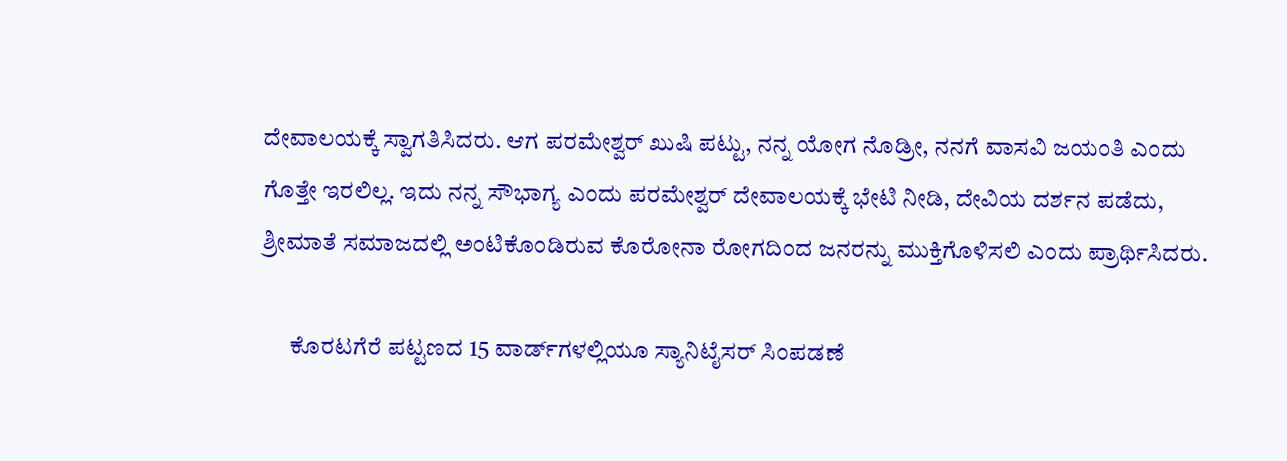ದೇವಾಲಯಕ್ಕೆ ಸ್ವಾಗತಿಸಿದರು. ಆಗ ಪರಮೇಶ್ವರ್ ಖುಷಿ ಪಟ್ಟು, ನನ್ನ ಯೋಗ ನೊಡ್ರೀ, ನನಗೆ ವಾಸವಿ ಜಯಂತಿ ಎಂದು ಗೊತ್ತೇ ಇರಲಿಲ್ಲ. ಇದು ನನ್ನ ಸೌಭಾಗ್ಯ ಎಂದು ಪರಮೇಶ್ವರ್ ದೇವಾಲಯಕ್ಕೆ ಭೇಟಿ ನೀಡಿ, ದೇವಿಯ ದರ್ಶನ ಪಡೆದು, ಶ್ರೀಮಾತೆ ಸಮಾಜದಲ್ಲಿ ಅಂಟಿಕೊಂಡಿರುವ ಕೊರೋನಾ ರೋಗದಿಂದ ಜನರನ್ನು ಮುಕ್ತಿಗೊಳಿಸಲಿ ಎಂದು ಪ್ರಾರ್ಥಿಸಿದರು.

      ಕೊರಟಗೆರೆ ಪಟ್ಟಣದ 15 ವಾರ್ಡ್‍ಗಳಲ್ಲಿಯೂ ಸ್ಯಾನಿಟೈಸರ್ ಸಿಂಪಡಣೆ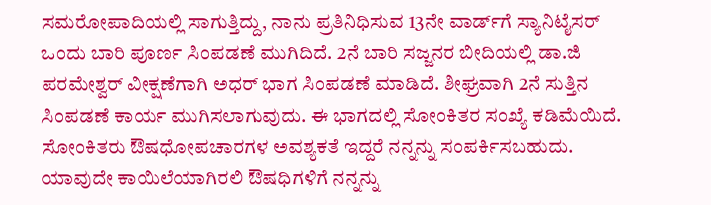ಸಮರೋಪಾದಿಯಲ್ಲಿ ಸಾಗುತ್ತಿದ್ದು, ನಾನು ಪ್ರತಿನಿಧಿಸುವ 13ನೇ ವಾರ್ಡ್‍ಗೆ ಸ್ಯಾನಿಟೈಸರ್ ಒಂದು ಬಾರಿ ಪೂರ್ಣ ಸಿಂಪಡಣೆ ಮುಗಿದಿದೆ. 2ನೆ ಬಾರಿ ಸಜ್ಜನರ ಬೀದಿಯಲ್ಲಿ ಡಾ.ಜಿ ಪರಮೇಶ್ವರ್ ವೀಕ್ಷಣೆಗಾಗಿ ಅಧರ್ ಭಾಗ ಸಿಂಪಡಣೆ ಮಾಡಿದೆ. ಶೀಘ್ರವಾಗಿ 2ನೆ ಸುತ್ತಿನ ಸಿಂಪಡಣೆ ಕಾರ್ಯ ಮುಗಿಸಲಾಗುವುದು. ಈ ಭಾಗದಲ್ಲಿ ಸೋಂಕಿತರ ಸಂಖ್ಯೆ ಕಡಿಮೆಯಿದೆ. ಸೋಂಕಿತರು ಔಷಧೋಪಚಾರಗಳ ಅವಶ್ಯಕತೆ ಇದ್ದರೆ ನನ್ನನ್ನು ಸಂಪರ್ಕಿಸಬಹುದು. ಯಾವುದೇ ಕಾಯಿಲೆಯಾಗಿರಲಿ ಔಷಧಿಗಳಿಗೆ ನನ್ನನ್ನು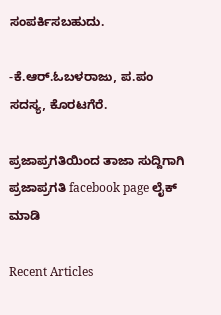ಸಂಪರ್ಕಿಸಬಹುದು.

-ಕೆ.ಆರ್.ಓಬಳರಾಜು, ಪ.ಪಂ ಸದಸ್ಯ, ಕೊರಟಗೆರೆ.

ಪ್ರಜಾಪ್ರಗತಿಯಿಂದ ತಾಜಾ ಸುದ್ದಿಗಾಗಿ ಪ್ರಜಾಪ್ರಗತಿ facebook page ಲೈಕ್ ಮಾಡಿ

Recent Articles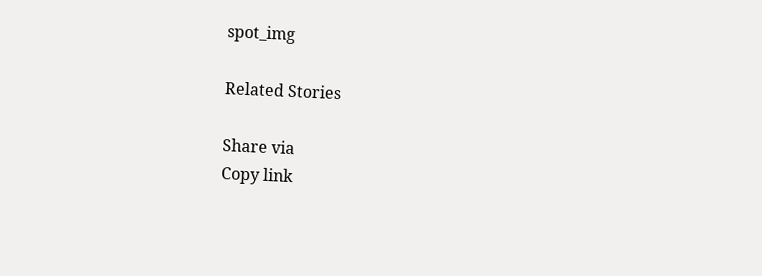spot_img

Related Stories

Share via
Copy link